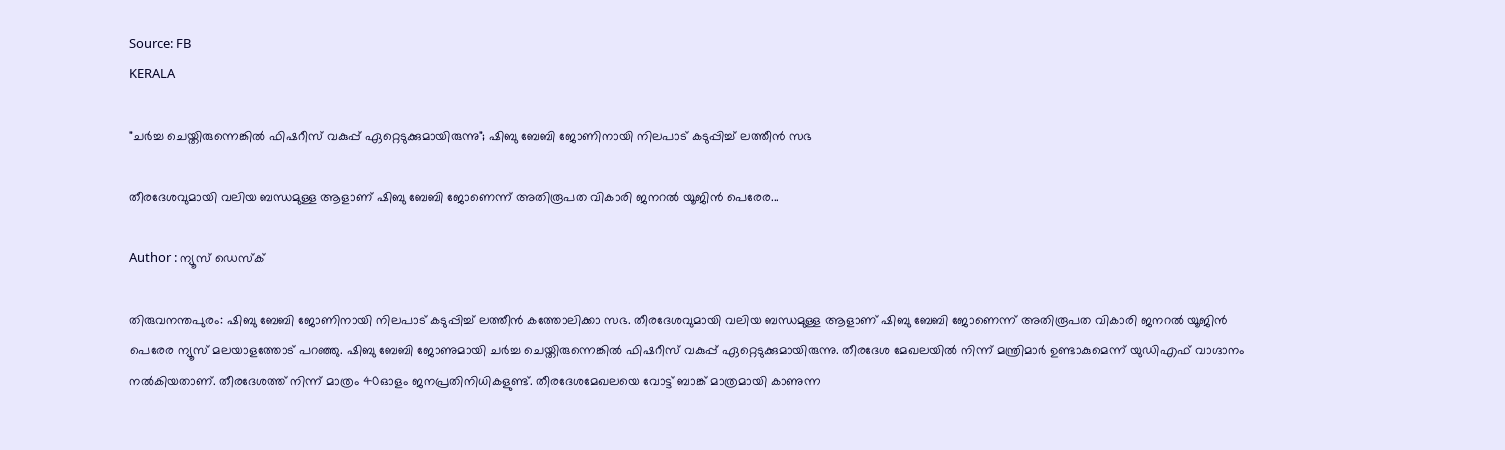Source: FB
KERALA

"ചർച്ച ചെയ്തിരുന്നെങ്കിൽ ഫിഷറീസ് വകുപ്പ് ഏറ്റെടുക്കുമായിരുന്നു"; ഷിബു ബേബി ജോണിനായി നിലപാട് കടുപ്പിച്ച് ലത്തീൻ സഭ

തീരദേശവുമായി വലിയ ബന്ധമുള്ള ആളാണ് ഷിബു ബേബി ജോണെന്ന് അതിരൂപത വികാരി ജനറൽ യൂജിൻ പെരേര...

Author : ന്യൂസ് ഡെസ്ക്

തിരുവനന്തപുരം: ഷിബു ബേബി ജോണിനായി നിലപാട് കടുപ്പിച്ച് ലത്തീൻ കത്തോലിക്കാ സഭ. തീരദേശവുമായി വലിയ ബന്ധമുള്ള ആളാണ് ഷിബു ബേബി ജോണെന്ന് അതിരൂപത വികാരി ജനറൽ യൂജിൻ പെരേര ന്യൂസ് മലയാളത്തോട് പറഞ്ഞു. ഷിബു ബേബി ജോണുമായി ചർച്ച ചെയ്തിരുന്നെങ്കിൽ ഫിഷറീസ് വകുപ്പ് ഏറ്റെടുക്കുമായിരുന്നു. തീരദേശ മേഖലയിൽ നിന്ന് മന്ത്രിമാർ ഉണ്ടാകുമെന്ന് യുഡിഎഫ് വാഗ്ദാനം നൽകിയതാണ്. തീരദേശത്ത് നിന്ന് മാത്രം 40ഓളം ജനപ്രതിനിധികളുണ്ട്. തീരദേശമേഖലയെ വോട്ട് ബാങ്ക് മാത്രമായി കാണുന്ന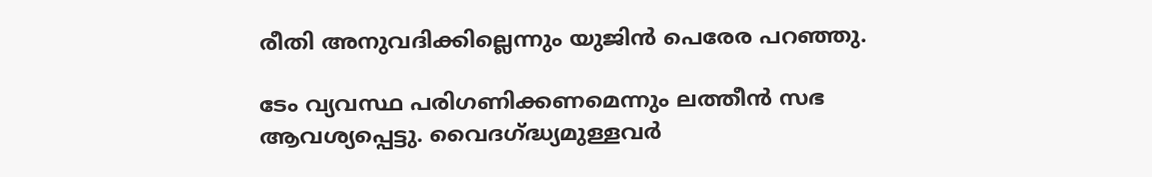രീതി അനുവദിക്കില്ലെന്നും യുജിൻ പെരേര പറഞ്ഞു.

ടേം വ്യവസ്ഥ പരിഗണിക്കണമെന്നും ലത്തീൻ സഭ ആവശ്യപ്പെട്ടു. വൈദഗ്ദ്ധ്യമുള്ളവർ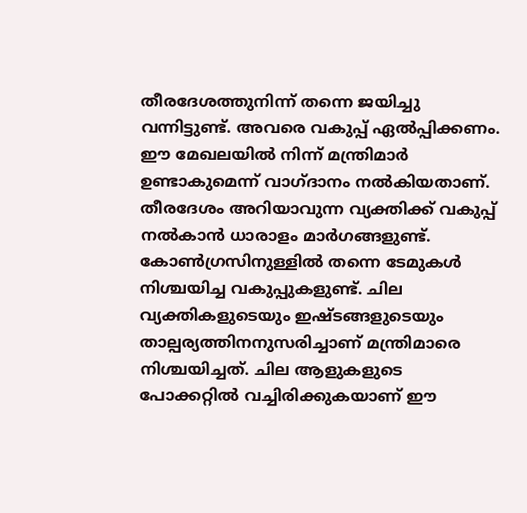തീരദേശത്തുനിന്ന് തന്നെ ജയിച്ചു വന്നിട്ടുണ്ട്. അവരെ വകുപ്പ് ഏൽപ്പിക്കണം. ഈ മേഖലയിൽ നിന്ന് മന്ത്രിമാർ ഉണ്ടാകുമെന്ന് വാഗ്ദാനം നൽകിയതാണ്. തീരദേശം അറിയാവുന്ന വ്യക്തിക്ക് വകുപ്പ് നൽകാൻ ധാരാളം മാർഗങ്ങളുണ്ട്. കോൺഗ്രസിനുള്ളിൽ തന്നെ ടേമുകൾ നിശ്ചയിച്ച വകുപ്പുകളുണ്ട്. ചില വ്യക്തികളുടെയും ഇഷ്ടങ്ങളുടെയും താല്പര്യത്തിനനുസരിച്ചാണ് മന്ത്രിമാരെ നിശ്ചയിച്ചത്. ചില ആളുകളുടെ പോക്കറ്റിൽ വച്ചിരിക്കുകയാണ് ഈ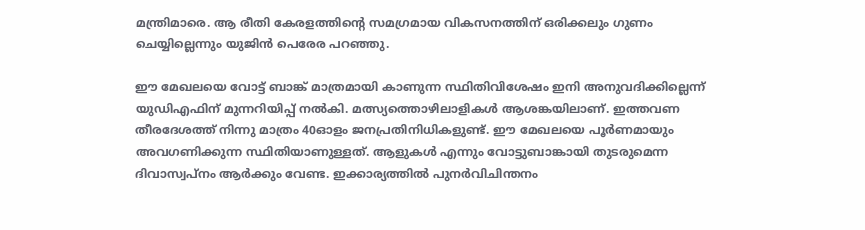മന്ത്രിമാരെ. ആ രീതി കേരളത്തിൻ്റെ സമഗ്രമായ വികസനത്തിന് ഒരിക്കലും ഗുണം ചെയ്യില്ലെന്നും യുജിൻ പെരേര പറഞ്ഞു.

ഈ മേഖലയെ വോട്ട് ബാങ്ക് മാത്രമായി കാണുന്ന സ്ഥിതിവിശേഷം ഇനി അനുവദിക്കില്ലെന്ന് യുഡിഎഫിന് മുന്നറിയിപ്പ് നൽകി. മത്സ്യത്തൊഴിലാളികൾ ആശങ്കയിലാണ്. ഇത്തവണ തീരദേശത്ത് നിന്നു മാത്രം 40ഓളം ജനപ്രതിനിധികളുണ്ട്. ഈ മേഖലയെ പൂർണമായും അവഗണിക്കുന്ന സ്ഥിതിയാണുള്ളത്. ആളുകൾ എന്നും വോട്ടുബാങ്കായി തുടരുമെന്ന ദിവാസ്വപ്നം ആർക്കും വേണ്ട. ഇക്കാര്യത്തിൽ പുനർവിചിന്തനം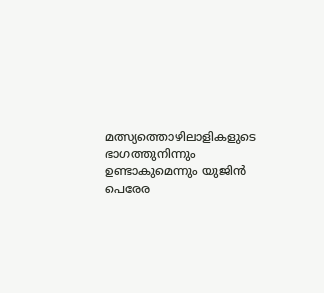മത്സ്യത്തൊഴിലാളികളുടെ ഭാഗത്തുനിന്നും ഉണ്ടാകുമെന്നും യുജിൻ പെരേര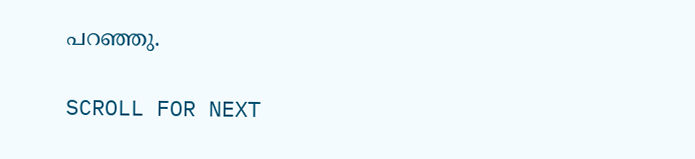പറഞ്ഞു.

SCROLL FOR NEXT